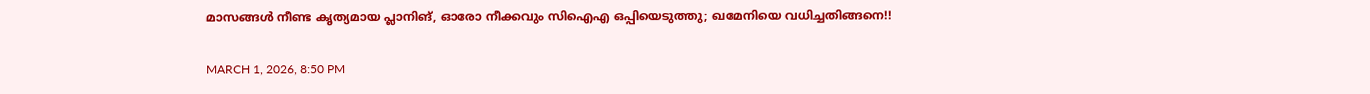മാസങ്ങൾ നീണ്ട കൃത്യമായ പ്ലാനിങ്, ഓരോ നീക്കവും സിഐഎ ഒപ്പിയെടുത്തു; ഖമേനിയെ വധിച്ചതിങ്ങനെ!!

MARCH 1, 2026, 8:50 PM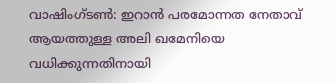വാഷിംഗ്‌ടൺ: ഇറാൻ പരമോന്നത നേതാവ് ആയത്തുള്ള അലി ഖമേനിയെ വധിക്കുന്നതിനായി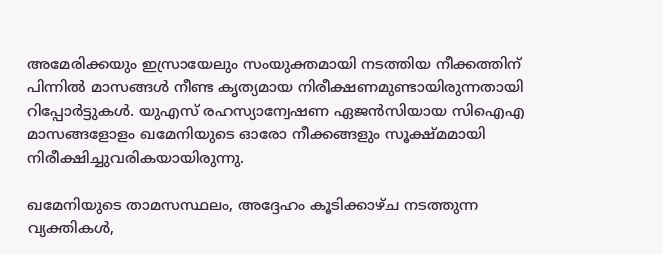അമേരിക്കയും ഇസ്രായേലും സംയുക്തമായി നടത്തിയ നീക്കത്തിന് പിന്നിൽ മാസങ്ങൾ നീണ്ട കൃത്യമായ നിരീക്ഷണമുണ്ടായിരുന്നതായി റിപ്പോർട്ടുകൾ. യുഎസ് രഹസ്യാന്വേഷണ ഏജൻസിയായ സി‌ഐ‌എ മാസങ്ങളോളം ഖമേനിയുടെ ഓരോ നീക്കങ്ങളും സൂക്ഷ്മമായി നിരീക്ഷിച്ചുവരികയായിരുന്നു.

ഖമേനിയുടെ താമസസ്ഥലം, അദ്ദേഹം കൂടിക്കാഴ്ച നടത്തുന്ന വ്യക്തികൾ,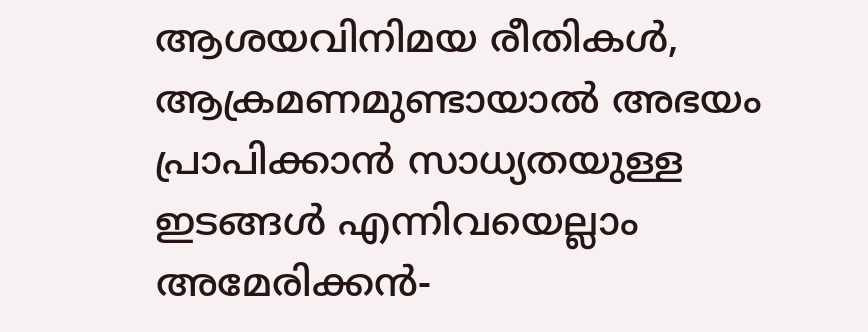ആശയവിനിമയ രീതികൾ, ആക്രമണമുണ്ടായാൽ അഭയം പ്രാപിക്കാൻ സാധ്യതയുള്ള ഇടങ്ങൾ എന്നിവയെല്ലാം അമേരിക്കൻ-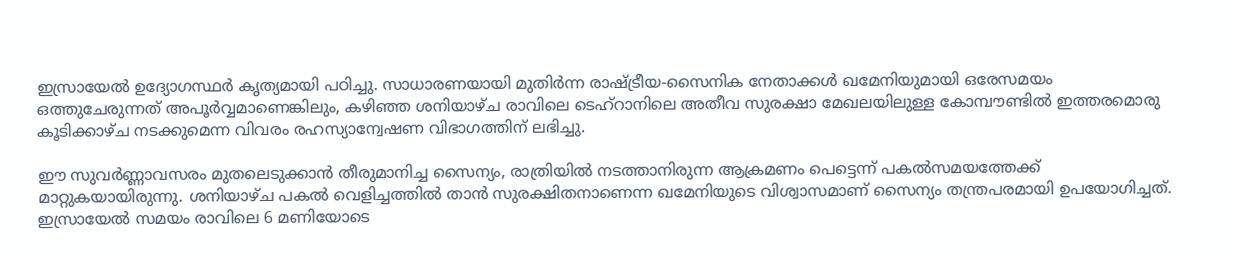ഇസ്രായേൽ ഉദ്യോഗസ്ഥർ കൃത്യമായി പഠിച്ചു. സാധാരണയായി മുതിർന്ന രാഷ്ട്രീയ-സൈനിക നേതാക്കൾ ഖമേനിയുമായി ഒരേസമയം ഒത്തുചേരുന്നത് അപൂർവ്വമാണെങ്കിലും, കഴിഞ്ഞ ശനിയാഴ്ച രാവിലെ ടെഹ്‌റാനിലെ അതീവ സുരക്ഷാ മേഖലയിലുള്ള കോമ്പൗണ്ടിൽ ഇത്തരമൊരു കൂടിക്കാഴ്ച നടക്കുമെന്ന വിവരം രഹസ്യാന്വേഷണ വിഭാഗത്തിന് ലഭിച്ചു.

ഈ സുവർണ്ണാവസരം മുതലെടുക്കാൻ തീരുമാനിച്ച സൈന്യം, രാത്രിയിൽ നടത്താനിരുന്ന ആക്രമണം പെട്ടെന്ന് പകൽസമയത്തേക്ക് മാറ്റുകയായിരുന്നു. ശനിയാഴ്ച പകൽ വെളിച്ചത്തിൽ താൻ സുരക്ഷിതനാണെന്ന ഖമേനിയുടെ വിശ്വാസമാണ് സൈന്യം തന്ത്രപരമായി ഉപയോഗിച്ചത്. ഇസ്രായേൽ സമയം രാവിലെ 6 മണിയോടെ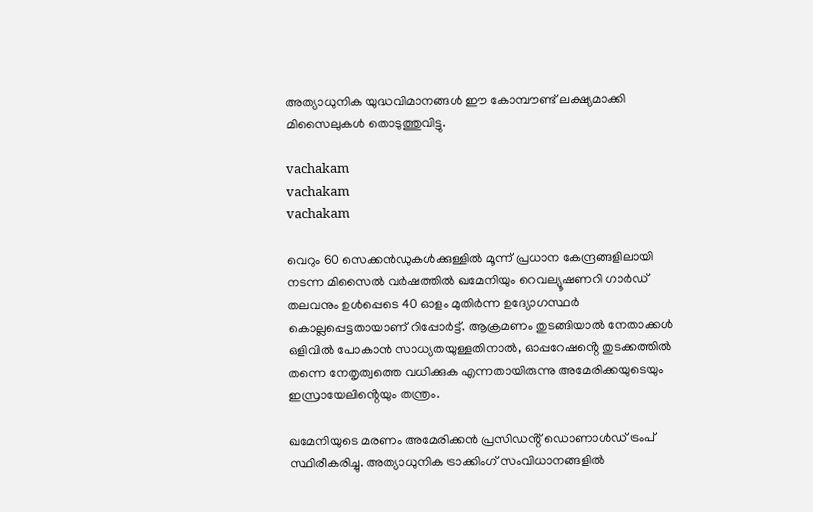അത്യാധുനിക യുദ്ധവിമാനങ്ങൾ ഈ കോമ്പൗണ്ട് ലക്ഷ്യമാക്കി മിസൈലുകൾ തൊടുത്തുവിട്ടു.

vachakam
vachakam
vachakam

വെറും 60 സെക്കൻഡുകൾക്കുള്ളിൽ മൂന്ന് പ്രധാന കേന്ദ്രങ്ങളിലായി നടന്ന മിസൈൽ വർഷത്തിൽ ഖമേനിയും റെവല്യൂഷണറി ഗാർഡ് തലവനും ഉൾപ്പെടെ 40 ഓളം മുതിർന്ന ഉദ്യോഗസ്ഥർ കൊല്ലപ്പെട്ടതായാണ് റിപ്പോർട്ട്. ആക്രമണം തുടങ്ങിയാൽ നേതാക്കൾ ഒളിവിൽ പോകാൻ സാധ്യതയുള്ളതിനാൽ, ഓപ്പറേഷൻ്റെ തുടക്കത്തിൽ തന്നെ നേതൃത്വത്തെ വധിക്കുക എന്നതായിരുന്നു അമേരിക്കയുടെയും ഇസ്രായേലിൻ്റെയും തന്ത്രം.

ഖമേനിയുടെ മരണം അമേരിക്കൻ പ്രസിഡൻ്റ് ഡൊണാൾഡ് ട്രംപ് സ്ഥിരീകരിച്ചു. അത്യാധുനിക ട്രാക്കിംഗ് സംവിധാനങ്ങളിൽ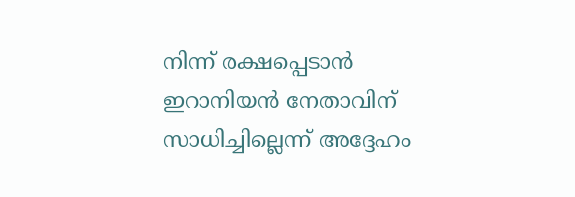നിന്ന് രക്ഷപ്പെടാൻ ഇറാനിയൻ നേതാവിന് സാധിച്ചില്ലെന്ന് അദ്ദേഹം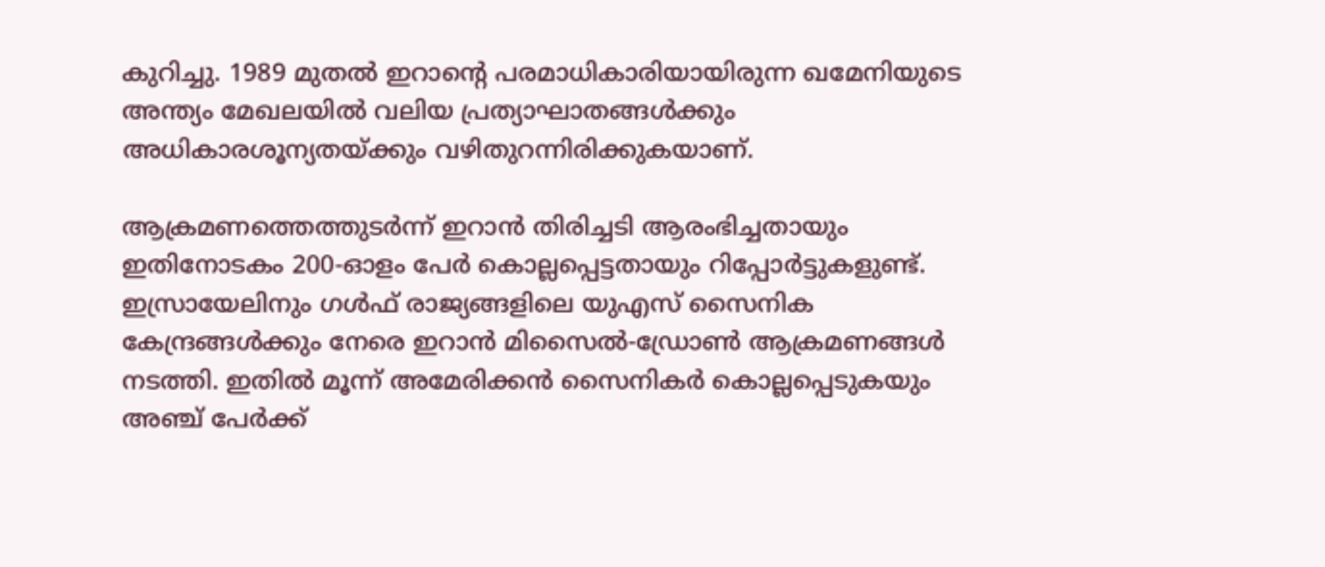കുറിച്ചു. 1989 മുതൽ ഇറാന്റെ പരമാധികാരിയായിരുന്ന ഖമേനിയുടെ അന്ത്യം മേഖലയിൽ വലിയ പ്രത്യാഘാതങ്ങൾക്കും അധികാരശൂന്യതയ്ക്കും വഴിതുറന്നിരിക്കുകയാണ്.

ആക്രമണത്തെത്തുടർന്ന് ഇറാൻ തിരിച്ചടി ആരംഭിച്ചതായും ഇതിനോടകം 200-ഓളം പേർ കൊല്ലപ്പെട്ടതായും റിപ്പോർട്ടുകളുണ്ട്. ഇസ്രായേലിനും ഗൾഫ് രാജ്യങ്ങളിലെ യുഎസ് സൈനിക കേന്ദ്രങ്ങൾക്കും നേരെ ഇറാൻ മിസൈൽ-ഡ്രോൺ ആക്രമണങ്ങൾ നടത്തി. ഇതിൽ മൂന്ന് അമേരിക്കൻ സൈനികർ കൊല്ലപ്പെടുകയും അഞ്ച് പേർക്ക്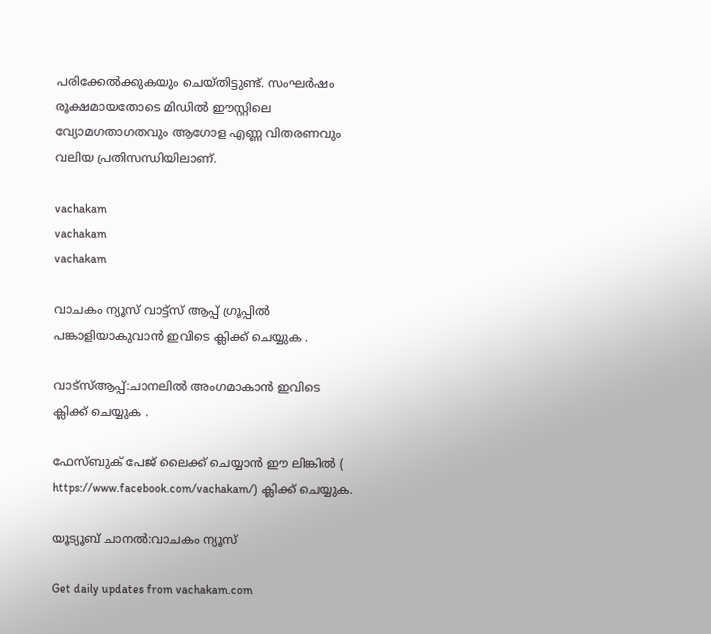പരിക്കേൽക്കുകയും ചെയ്തിട്ടുണ്ട്. സംഘർഷം രൂക്ഷമായതോടെ മിഡിൽ ഈസ്റ്റിലെ വ്യോമഗതാഗതവും ആഗോള എണ്ണ വിതരണവും വലിയ പ്രതിസന്ധിയിലാണ്.

vachakam
vachakam
vachakam

വാചകം ന്യൂസ് വാട്ട്സ് ആപ്പ് ഗ്രൂപ്പിൽ പങ്കാളിയാകുവാൻ ഇവിടെ ക്ലിക്ക് ചെയ്യുക .

വാട്സ്ആപ്പ്:ചാനലിൽ അംഗമാകാൻ ഇവിടെ ക്ലിക്ക് ചെയ്യുക .

ഫേസ്ബുക് പേജ് ലൈക്ക് ചെയ്യാൻ ഈ ലിങ്കിൽ (
https://www.facebook.com/vachakam/) ക്ലിക്ക് ചെയ്യുക.

യൂട്യൂബ് ചാനൽ:വാചകം ന്യൂസ്

Get daily updates from vachakam.com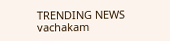TRENDING NEWS
vachakam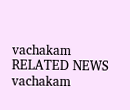vachakam
RELATED NEWS
vachakam